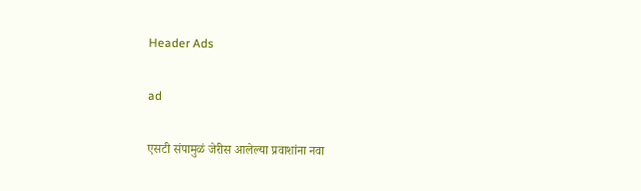Header Ads

ad

एसटी संपामुळं जेरीस आलेल्या प्रवाशांना नवा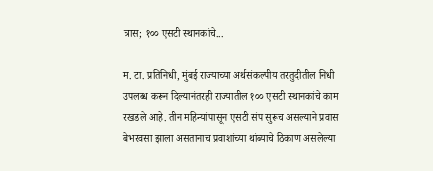त्रास; १०० एसटी स्थानकांचे...

म. टा. प्रतिनिधी, मुंबई राज्याच्या अर्थसंकल्पीय तरतुदीतील निधी उपलब्ध करून दिल्यानंतरही राज्यातील १०० एसटी स्थानकांचे काम रखडले आहे. तीन महिन्यांपासून एसटी संप सुरूच असल्याने प्रवास बेभरवसा झाला असतानाच प्रवाशांच्या थांब्याचे ठिकाण असलेल्या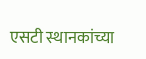एसटी स्थानकांच्या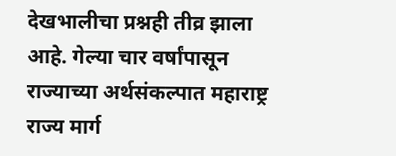देखभालीचा प्रश्नही तीव्र झाला आहे. गेल्या चार वर्षांपासून राज्याच्या अर्थसंकल्पात महाराष्ट्र राज्य मार्ग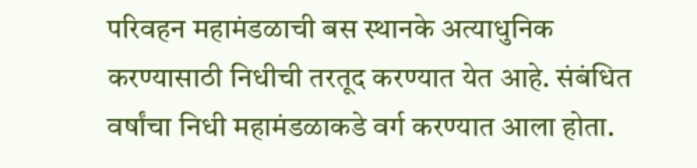परिवहन महामंडळाची बस स्थानके अत्याधुनिक करण्यासाठी निधीची तरतूद करण्यात येत आहे. संबंधित वर्षांचा निधी महामंडळाकडे वर्ग करण्यात आला होता.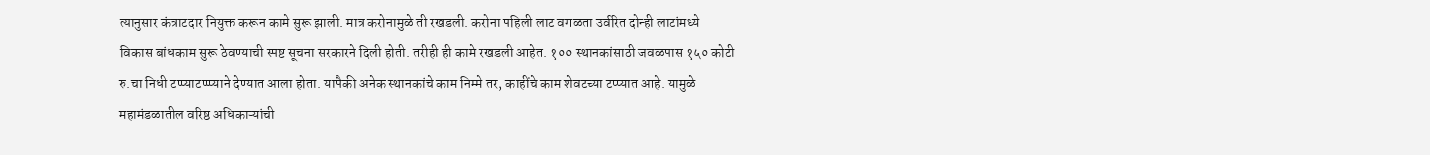त्यानुसार कंत्राटदार नियुक्त करून कामे सुरू झाली. मात्र करोनामुळे ती रखडली. करोना पहिली लाट वगळता उर्वरित दोन्ही लाटांमध्ये विकास बांधकाम सुरू ठेवण्याची स्पष्ट सूचना सरकारने दिली होती. तरीही ही कामे रखडली आहेत. १०० स्थानकांसाठी जवळपास १५० कोटी रु.चा निधी टप्प्याटप्प्प्याने देण्यात आला होता. यापैकी अनेक स्थानकांचे काम निम्मे तर, काहींचे काम शेवटच्या टप्प्यात आहे. यामुळे महामंडळातील वरिष्ठ अधिकाऱ्यांची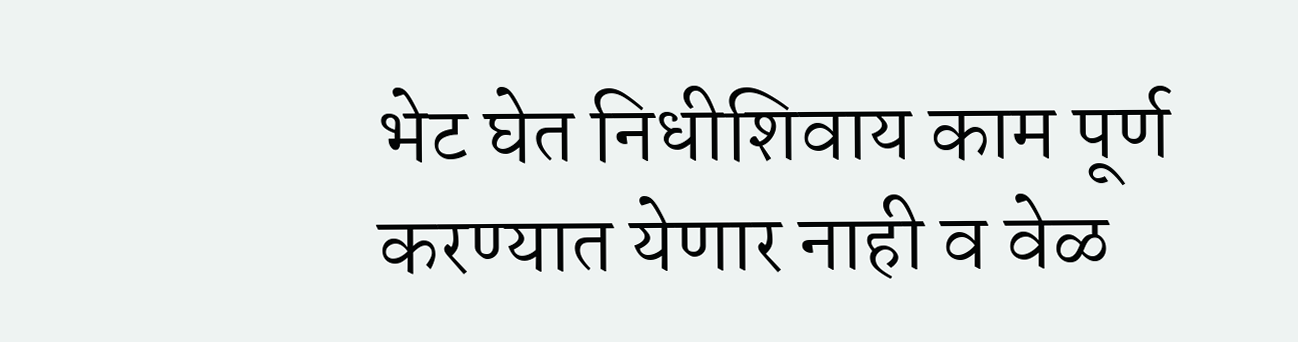भेट घेत निधीशिवाय काम पूर्ण करण्यात येणार नाही व वेळ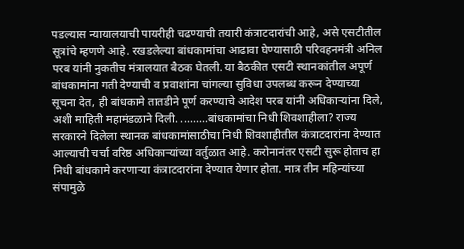पडल्यास न्यायालयाची पायरीही चढण्याची तयारी कंत्राटदारांची आहे, असे एसटीतील सूत्रांचे म्हणणे आहे. रखडलेल्या बांधकामांचा आढावा घेण्यासाठी परिवहनमंत्री अनिल परब यांनी नुकतीच मंत्रालयात बैठक घेतली. या बैठकीत एसटी स्थानकांतील अपूर्ण बांधकामांना गती देण्याची व प्रवाशांना चांगल्या सुविधा उपलब्ध करून देण्याच्या सूचना देत, ही बांधकामे तातडीने पूर्ण करण्याचे आदेश परब यांनी अधिकाऱ्यांना दिले, अशी माहिती महामंडळाने दिली. .........बांधकामांचा निधी शिवशाहीला? राज्य सरकारने दिलेला स्थानक बांधकामांसाठीचा निधी शिवशाहीतील कंत्राटदारांना देण्यात आल्याची चर्चा वरिष्ठ अधिकाऱ्यांच्या वर्तुळात आहे. करोनानंतर एसटी सुरू होताच हा निधी बांधकामे करणाऱ्या कंत्राटदारांना देण्यात येणार होता. मात्र तीन महिन्यांच्या संपामुळे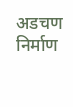अडचण निर्माण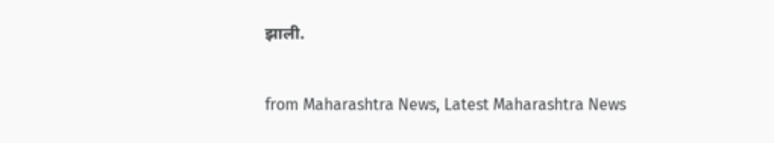झाली.


from Maharashtra News, Latest Maharashtra News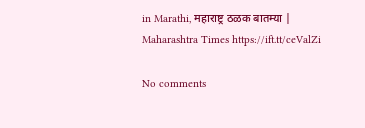in Marathi, महाराष्ट्र ठळक बातम्या | Maharashtra Times https://ift.tt/ceValZi

No comments